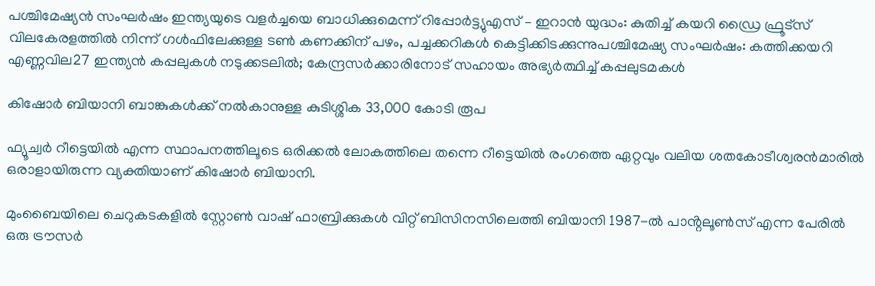പശ്ചിമേഷ്യന്‍ സംഘർഷം ഇന്ത്യയുടെ വളര്‍ച്ചയെ ബാധിക്കുമെന്ന് റിപ്പോർട്ട്യുഎസ് – ഇറാൻ യുദ്ധം: കുതിച്ച് കയറി ഡ്രൈ ഫ്രൂട്സ് വിലകേരളത്തില്‍ നിന്ന് ഗള്‍ഫിലേക്കുള്ള ടണ്‍ കണക്കിന് പഴം, പച്ചക്കറികള്‍ കെട്ടിക്കിടക്കുന്നുപശ്ചിമേഷ്യ സംഘർഷം: കത്തിക്കയറി എണ്ണവില27 ഇന്ത്യൻ കപ്പലുകൾ നടുക്കടലിൽ; കേന്ദ്രസർക്കാരിനോട് സഹായം അഭ്യർത്ഥിച്ച് കപ്പലുടമകൾ

കിഷോർ ബിയാനി ബാങ്കുകൾക്ക് നൽകാനുള്ള കുടിശ്ശിക 33,000 കോടി രൂപ

ഫ്യൂച്വർ റീട്ടെയിൽ എന്ന സ്ഥാപനത്തിലൂടെ ഒരിക്കൽ ലോകത്തിലെ തന്നെ റീട്ടെയിൽ രംഗത്തെ ഏറ്റവും വലിയ ശതകോടീശ്വരൻമാരിൽ ഒരാളായിരുന്ന വ്യക്തിയാണ് കിഷോർ ബിയാനി.

മുംബൈയിലെ ചെറുകടകളിൽ സ്റ്റോൺ വാഷ് ഫാബ്രിക്കുകൾ വിറ്റ് ബിസിനസിലെത്തി ബിയാനി 1987-ൽ പാൻ്റലൂൺസ് എന്ന പേരിൽ ഒരു ട്രൗസർ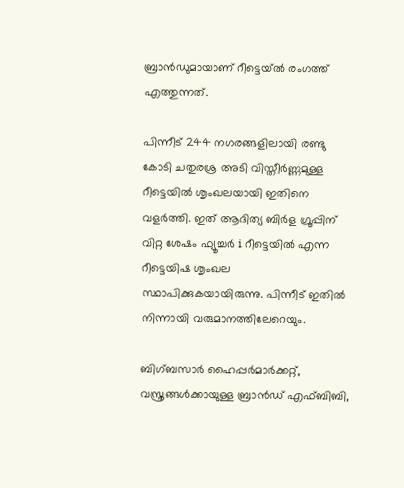ബ്രാൻഡുമായാണ് റീട്ടെയ്ൽ രംഗത്ത് എത്തുന്നത്.

പിന്നീട് 244 നഗരങ്ങളിലായി രണ്ടു കോടി ചതുരശ്ര അടി വിസ്തീർണ്ണമുള്ള റീട്ടെയിൽ ശൃംഖലയായി ഇതിനെ വളർത്തി. ഇത് ആദിത്യ ബിർള ഗ്രൂപ്പിന് വിറ്റ ശേഷം ഫ്യൂച്ചർ i റീട്ടെയിൽ എന്ന റീട്ടെയിഷ ശൃംഖല സ്ഥാപിക്കുകയായിരുന്നു. പിന്നീട് ഇതിൽ നിന്നായി വരുമാനത്തിലേറെയും.

ബിഗ്ബസാർ ഹൈപ്പർമാർക്കറ്റ്, വസ്ത്രങ്ങൾക്കായുള്ള ബ്രാൻഡ് എഫ്ബിബി,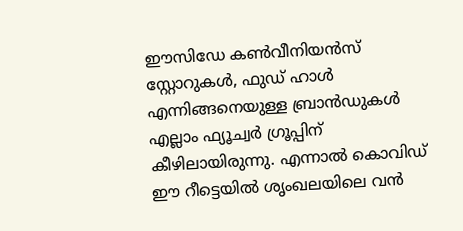ഈസിഡേ കൺവീനിയൻസ് സ്റ്റോറുകൾ, ഫുഡ് ഹാൾ എന്നിങ്ങനെയുള്ള ബ്രാൻഡുകൾ എല്ലാം ഫ്യൂച്വർ ഗ്രൂപ്പിന് കീഴിലായിരുന്നു. എന്നാൽ കൊവിഡ് ഈ റീട്ടെയിൽ ശൃംഖലയിലെ വൻ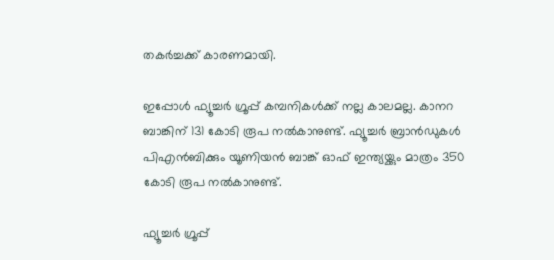തകർച്ചക്ക് കാരണമായി.

ഇപ്പോൾ ഫ്യൂച്ചർ ഗ്രൂപ്പ് കമ്പനികൾക്ക് നല്ല കാലമല്ല. കാനറ ബാങ്കിന് 131 കോടി രൂപ നൽകാനുണ്ട്. ഫ്യൂച്ചർ ബ്രാൻഡുകൾ പിഎൻബിക്കും യൂണിയൻ ബാങ്ക് ഓഫ് ഇന്ത്യയ്ക്കും മാത്രം 350 കോടി രൂപ നൽകാനുണ്ട്.

ഫ്യൂച്ചർ ഗ്രൂപ്പ്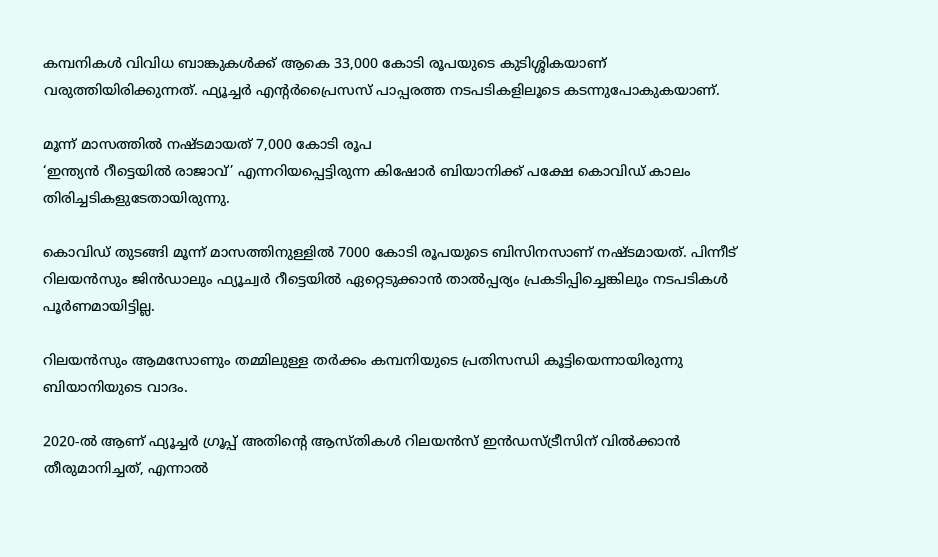കമ്പനികൾ വിവിധ ബാങ്കുകൾക്ക് ആകെ 33,000 കോടി രൂപയുടെ കുടിശ്ശികയാണ് വരുത്തിയിരിക്കുന്നത്. ഫ്യൂച്ചർ എൻ്റർപ്രൈസസ് പാപ്പരത്ത നടപടികളിലൂടെ കടന്നുപോകുകയാണ്.

മൂന്ന് മാസത്തിൽ നഷ്ടമായത് 7,000 കോടി രൂപ
‘ഇന്ത്യൻ റീട്ടെയിൽ രാജാവ്’ എന്നറിയപ്പെട്ടിരുന്ന കിഷോർ ബിയാനിക്ക് പക്ഷേ കൊവിഡ് കാലം തിരിച്ചടികളുടേതായിരുന്നു.

കൊവിഡ് തുടങ്ങി മൂന്ന് മാസത്തിനുള്ളിൽ 7000 കോടി രൂപയുടെ ബിസിനസാണ് നഷ്ടമായത്. പിന്നീട് റിലയൻസും ജിൻഡാലും ഫ്യൂച്വർ റീട്ടെയിൽ ഏറ്റെടുക്കാൻ താൽപ്പര്യം പ്രകടിപ്പിച്ചെങ്കിലും നടപടികൾ പൂർണമായിട്ടില്ല.

റിലയൻസും ആമസോണും തമ്മിലുള്ള തർക്കം കമ്പനിയുടെ പ്രതിസന്ധി കൂട്ടിയെന്നായിരുന്നു ബിയാനിയുടെ വാദം.

2020-ൽ ആണ് ഫ്യൂച്ചർ ഗ്രൂപ്പ് അതിൻ്റെ ആസ്തികൾ റിലയൻസ് ഇൻഡസ്ട്രീസിന് വിൽക്കാൻ തീരുമാനിച്ചത്, എന്നാൽ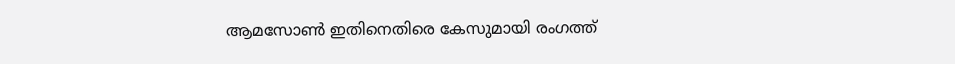ആമസോൺ ഇതിനെതിരെ കേസുമായി രംഗത്ത്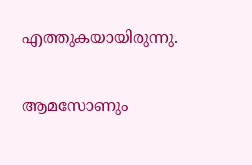എത്തുകയായിരുന്നു.

ആമസോണും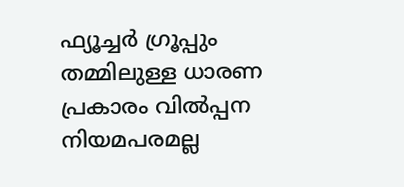ഫ്യൂച്ചർ ഗ്രൂപ്പും തമ്മിലുള്ള ധാരണ പ്രകാരം വിൽപ്പന നിയമപരമല്ല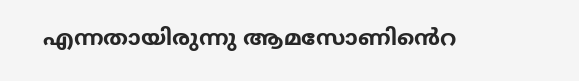എന്നതായിരുന്നു ആമസോണിൻെറ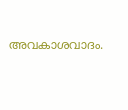അവകാശവാദം.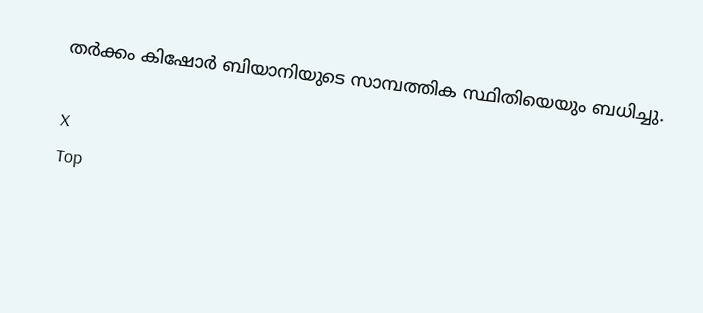തർക്കം കിഷോർ ബിയാനിയുടെ സാമ്പത്തിക സ്ഥിതിയെയും ബധിച്ചു.

X
Top